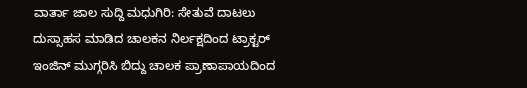ವಾರ್ತಾ ಜಾಲ ಸುದ್ದಿ ಮಧುಗಿರಿ: ಸೇತುವೆ ದಾಟಲು ದುಸ್ಸಾಹಸ ಮಾಡಿದ ಚಾಲಕನ ನಿರ್ಲಕ್ಷದಿಂದ ಟ್ರಾಕ್ಟರ್ ಇಂಜಿನ್ ಮುಗ್ಗರಿಸಿ ಬಿದ್ದು ಚಾಲಕ ಪ್ರಾಣಾಪಾಯದಿಂದ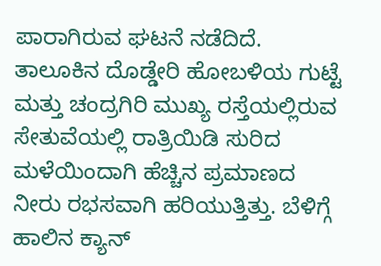ಪಾರಾಗಿರುವ ಘಟನೆ ನಡೆದಿದೆ.
ತಾಲೂಕಿನ ದೊಡ್ಡೇರಿ ಹೋಬಳಿಯ ಗುಟ್ಟೆ ಮತ್ತು ಚಂದ್ರಗಿರಿ ಮುಖ್ಯ ರಸ್ತೆಯಲ್ಲಿರುವ ಸೇತುವೆಯಲ್ಲಿ ರಾತ್ರಿಯಿಡಿ ಸುರಿದ ಮಳೆಯಿಂದಾಗಿ ಹೆಚ್ಚಿನ ಪ್ರಮಾಣದ ನೀರು ರಭಸವಾಗಿ ಹರಿಯುತ್ತಿತ್ತು. ಬೆಳಿಗ್ಗೆ ಹಾಲಿನ ಕ್ಯಾನ್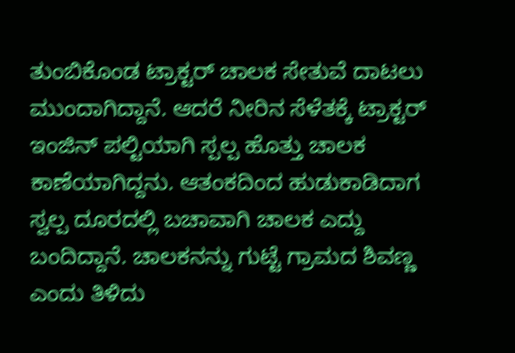ತುಂಬಿಕೊಂಡ ಟ್ರಾಕ್ಟರ್ ಚಾಲಕ ಸೇತುವೆ ದಾಟಲು ಮುಂದಾಗಿದ್ದಾನೆ. ಆದರೆ ನೀರಿನ ಸೆಳೆತಕ್ಕೆ ಟ್ರಾಕ್ಟರ್ ಇಂಜಿನ್ ಪಲ್ಟಿಯಾಗಿ ಸ್ಪಲ್ಪ ಹೊತ್ತು ಚಾಲಕ ಕಾಣೆಯಾಗಿದ್ದನು. ಆತಂಕದಿಂದ ಹುಡುಕಾಡಿದಾಗ ಸ್ವಲ್ಪ ದೂರದಲ್ಲಿ ಬಚಾವಾಗಿ ಚಾಲಕ ಎದ್ದು ಬಂದಿದ್ದಾನೆ. ಚಾಲಕನನ್ನು ಗುಟ್ಟೆ ಗ್ರಾಮದ ಶಿವಣ್ಣ ಎಂದು ತಿಳಿದು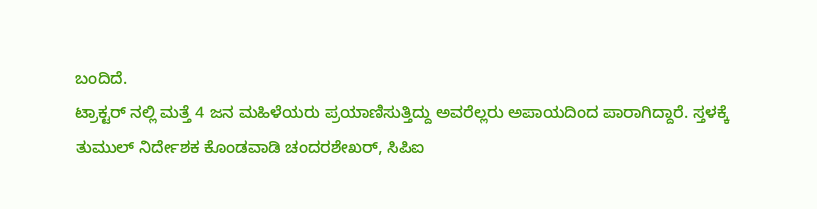ಬಂದಿದೆ.
ಟ್ರಾಕ್ಟರ್ ನಲ್ಲಿ ಮತ್ತೆ 4 ಜನ ಮಹಿಳೆಯರು ಪ್ರಯಾಣಿಸುತ್ತಿದ್ದು ಅವರೆಲ್ಲರು ಅಪಾಯದಿಂದ ಪಾರಾಗಿದ್ದಾರೆ. ಸ್ತಳಕ್ಕೆ ತುಮುಲ್ ನಿರ್ದೇಶಕ ಕೊಂಡವಾಡಿ ಚಂದರಶೇಖರ್, ಸಿಪಿಐ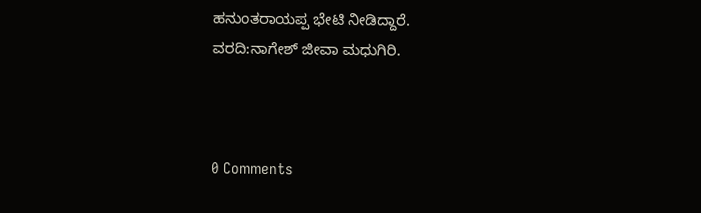ಹನುಂತರಾಯಪ್ಪ ಭೇಟಿ ನೀಡಿದ್ದಾರೆ.
ವರದಿ:ನಾಗೇಶ್ ಜೀವಾ ಮಧುಗಿರಿ.



0 Comments